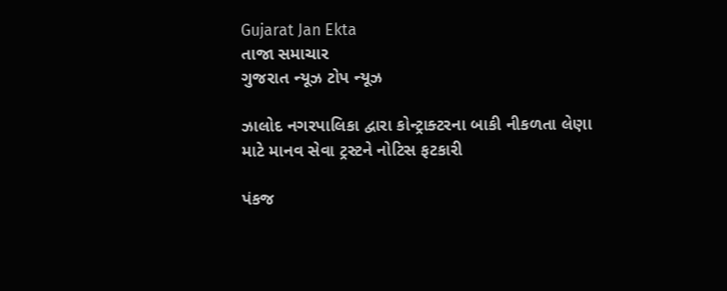Gujarat Jan Ekta
તાજા સમાચાર
ગુજરાત ન્યૂઝ ટોપ ન્યૂઝ

ઝાલોદ નગરપાલિકા દ્વારા કોન્ટ્રાક્ટરના બાકી નીકળતા લેણા માટે માનવ સેવા ટ્રસ્ટને નોટિસ ફટકારી

પંકજ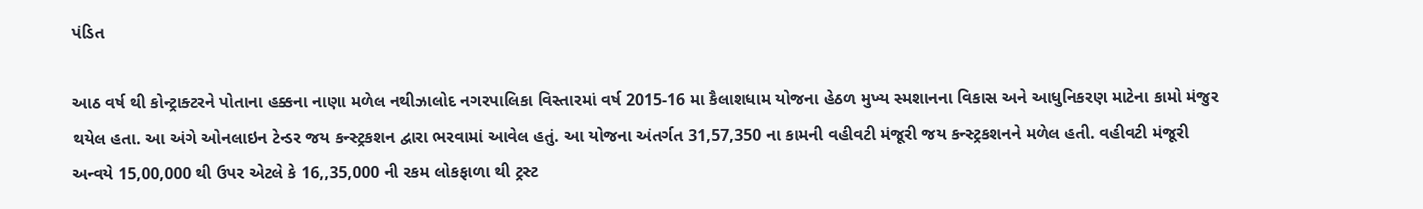પંડિત

આઠ વર્ષ થી કોન્ટ્રાક્ટરને પોતાના હક્કના નાણા મળેલ નથીઝાલોદ નગરપાલિકા વિસ્તારમાં વર્ષ 2015-16 મા કૈલાશધામ યોજના હેઠળ મુખ્ય સ્મશાનના વિકાસ અને આધુનિકરણ માટેના કામો મંજુર થયેલ હતા. આ અંગે ઓનલાઇન ટેન્ડર જય કન્સ્ટ્રકશન દ્વારા ભરવામાં આવેલ હતું. આ યોજના અંતર્ગત 31,57,350 ના કામની વહીવટી મંજૂરી જય કન્સ્ટ્રકશનને મળેલ હતી. વહીવટી મંજૂરી અન્વયે 15,00,000 થી ઉપર એટલે કે 16,,35,000 ની રકમ લોકફાળા થી ટ્રસ્ટ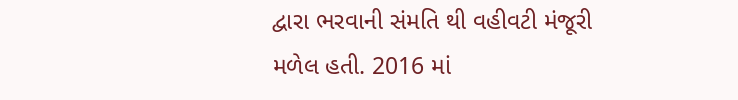દ્વારા ભરવાની સંમતિ થી વહીવટી મંજૂરી મળેલ હતી. 2016 માં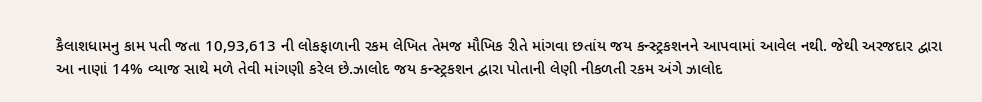કૈલાશધામનુ કામ પતી જતા 10,93,613 ની લોકફાળાની રકમ લેખિત તેમજ મૌખિક રીતે માંગવા છતાંય જય કન્સ્ટ્રકશનને આપવામાં આવેલ નથી. જેથી અરજદાર દ્વારા આ નાણાં 14% વ્યાજ સાથે મળે તેવી માંગણી કરેલ છે.ઝાલોદ જય કન્સ્ટ્રકશન દ્વારા પોતાની લેણી નીકળતી રકમ અંગે ઝાલોદ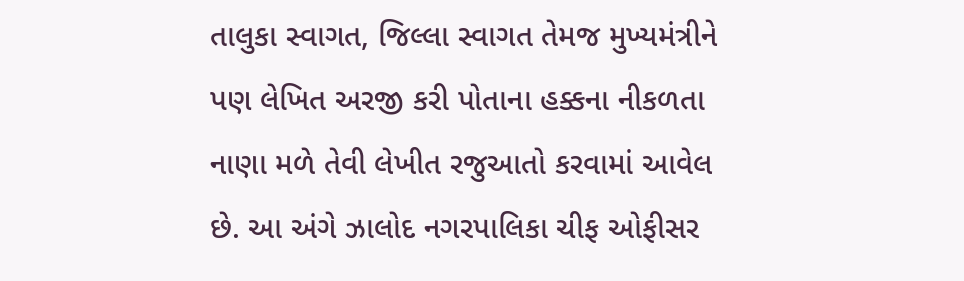તાલુકા સ્વાગત, જિલ્લા સ્વાગત તેમજ મુખ્યમંત્રીને પણ લેખિત અરજી કરી પોતાના હક્કના નીકળતા નાણા મળે તેવી લેખીત રજુઆતો કરવામાં આવેલ છે. આ અંગે ઝાલોદ નગરપાલિકા ચીફ ઓફીસર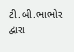ટી.બી.ભાભોર દ્વારા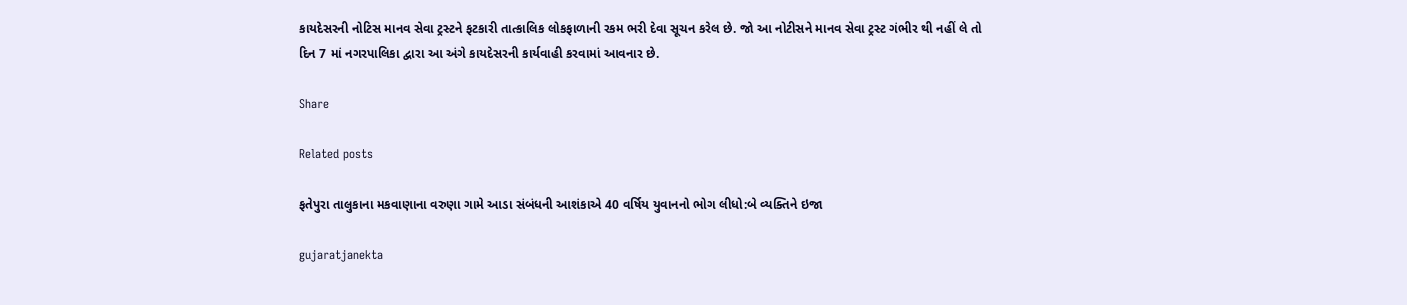કાયદેસરની નોટિસ માનવ સેવા ટ્રસ્ટને ફટકારી તાત્કાલિક લોકફાળાની રકમ ભરી દેવા સૂચન કરેલ છે. જો આ નોટીસને માનવ સેવા ટ્રસ્ટ ગંભીર થી નહીં લે તો દિન 7 માં નગરપાલિકા દ્વારા આ અંગે કાયદેસરની કાર્યવાહી કરવામાં આવનાર છે.

Share

Related posts

ફતેપુરા તાલુકાના મકવાણાના વરુણા ગામે આડા સંબંધની આશંકાએ 40 વર્ષિય યુવાનનો ભોગ લીધો:બે વ્યક્તિને ઇજા

gujaratjanekta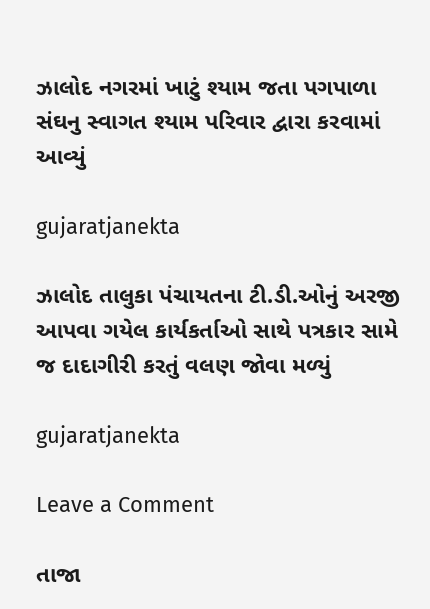ઝાલોદ નગરમાં ખાટું શ્યામ જતા પગપાળા સંઘનુ સ્વાગત શ્યામ પરિવાર દ્વારા કરવામાં આવ્યું

gujaratjanekta

ઝાલોદ તાલુકા પંચાયતના ટી.ડી.ઓનું અરજી આપવા ગયેલ કાર્યકર્તાઓ સાથે પત્રકાર સામે જ દાદાગીરી કરતું વલણ જોવા મળ્યું

gujaratjanekta

Leave a Comment

તાજા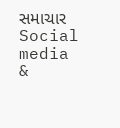સમાચાર
Social media &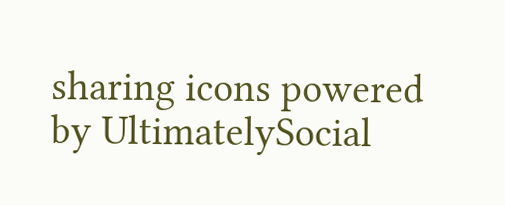sharing icons powered by UltimatelySocial